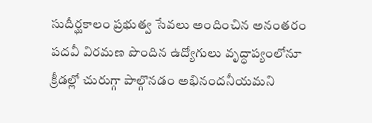సుదీర్ఘకాలం ప్రభుత్వ సేవలు అందించిన అనంతరం పదవీ విరమణ పొందిన ఉద్యోగులు వృద్ధాప్యంలోనూ క్రీడల్లో చురుగ్గా పాల్గొనడం అభినందనీయమని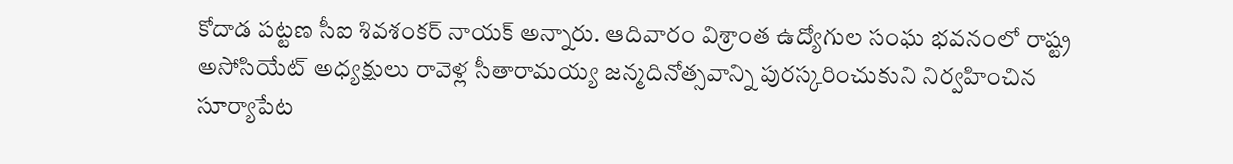కోదాడ పట్టణ సీఐ శివశంకర్ నాయక్ అన్నారు. ఆదివారం విశ్రాంత ఉద్యోగుల సంఘ భవనంలో రాష్ట్ర అసోసియేట్ అధ్యక్షులు రావెళ్ల సీతారామయ్య జన్మదినోత్సవాన్ని పురస్కరించుకుని నిర్వహించిన సూర్యాపేట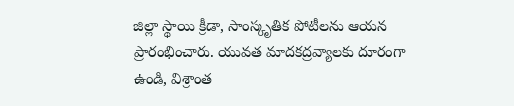జిల్లా స్థాయి క్రీడా, సాంస్కృతిక పోటీలను ఆయన ప్రారంభించారు. యువత మాదకద్రవ్యాలకు దూరంగా ఉండి, విశ్రాంత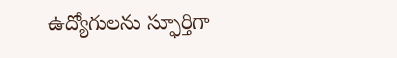ఉద్యోగులను స్ఫూర్తిగా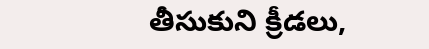తీసుకుని క్రీడలు,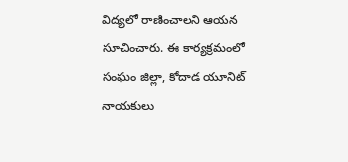విద్యలో రాణించాలని ఆయన సూచించారు. ఈ కార్యక్రమంలో సంఘం జిల్లా, కోదాడ యూనిట్ నాయకులు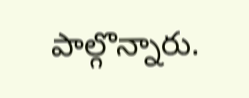పాల్గొన్నారు.